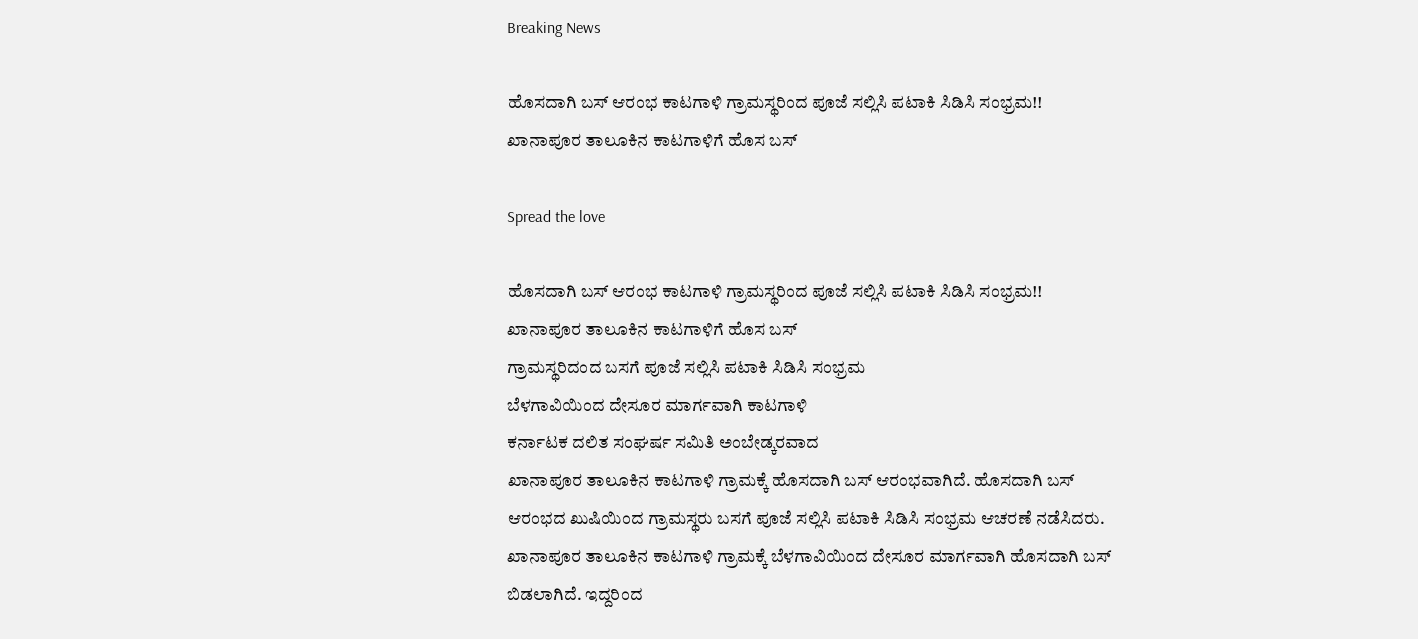Breaking News

ಹೊಸದಾಗಿ ಬಸ್ ಆರಂಭ ಕಾಟಗಾಳಿ ಗ್ರಾಮಸ್ಥರಿಂದ ಪೂಜೆ ಸಲ್ಲಿಸಿ ಪಟಾಕಿ ಸಿಡಿಸಿ ಸಂಭ್ರಮ!! ಖಾನಾಪೂರ ತಾಲೂಕಿನ ಕಾಟಗಾಳಿಗೆ ಹೊಸ ಬಸ್

Spread the love

ಹೊಸದಾಗಿ ಬಸ್ ಆರಂಭ ಕಾಟಗಾಳಿ ಗ್ರಾಮಸ್ಥರಿಂದ ಪೂಜೆ ಸಲ್ಲಿಸಿ ಪಟಾಕಿ ಸಿಡಿಸಿ ಸಂಭ್ರಮ!!
ಖಾನಾಪೂರ ತಾಲೂಕಿನ ಕಾಟಗಾಳಿಗೆ ಹೊಸ ಬಸ್
ಗ್ರಾಮಸ್ಥರಿದಂದ ಬಸಗೆ ಪೂಜೆ ಸಲ್ಲಿಸಿ ಪಟಾಕಿ ಸಿಡಿಸಿ ಸಂಭ್ರಮ
ಬೆಳಗಾವಿಯಿಂದ ದೇಸೂರ ಮಾರ್ಗವಾಗಿ ಕಾಟಗಾಳಿ
ಕರ್ನಾಟಕ ದಲಿತ ಸಂಘರ್ಷ ಸಮಿತಿ ಅಂಬೇಡ್ಕರವಾದ
ಖಾನಾಪೂರ ತಾಲೂಕಿನ ಕಾಟಗಾಳಿ ಗ್ರಾಮಕ್ಕೆ ಹೊಸದಾಗಿ ಬಸ್ ಆರಂಭವಾಗಿದೆ. ಹೊಸದಾಗಿ ಬಸ್ ಆರಂಭದ ಖುಷಿಯಿಂದ ಗ್ರಾಮಸ್ಥರು ಬಸಗೆ ಪೂಜೆ ಸಲ್ಲಿಸಿ ಪಟಾಕಿ ಸಿಡಿಸಿ ಸಂಭ್ರಮ ಆಚರಣೆ ನಡೆಸಿದರು.
ಖಾನಾಪೂರ ತಾಲೂಕಿನ ಕಾಟಗಾಳಿ ಗ್ರಾಮಕ್ಕೆ ಬೆಳಗಾವಿಯಿಂದ ದೇಸೂರ ಮಾರ್ಗವಾಗಿ ಹೊಸದಾಗಿ ಬಸ್ ಬಿಡಲಾಗಿದೆ. ಇದ್ದರಿಂದ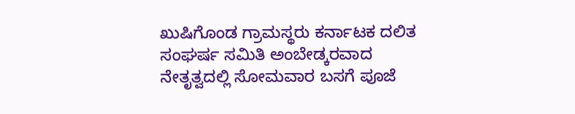ಖುಷಿಗೊಂಡ ಗ್ರಾಮಸ್ಥರು ಕರ್ನಾಟಕ ದಲಿತ ಸಂಘರ್ಷ ಸಮಿತಿ ಅಂಬೇಡ್ಕರವಾದ ನೇತೃತ್ವದಲ್ಲಿ ಸೋಮವಾರ ಬಸಗೆ ಪೂಜೆ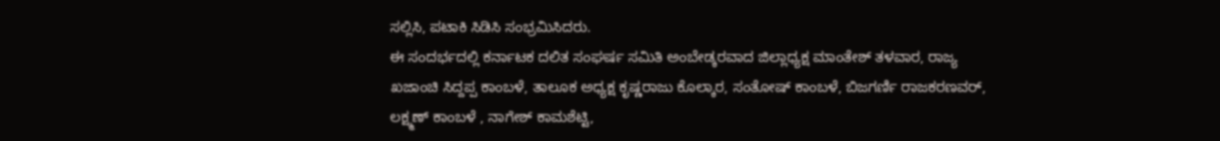ಸಲ್ಲಿಸಿ, ಪಟಾಕಿ ಸಿಡಿಸಿ ಸಂಭ್ರಮಿಸಿದರು.
ಈ ಸಂದರ್ಭದಲ್ಲಿ ಕರ್ನಾಟಕ ದಲಿತ ಸಂಘರ್ಷ ಸಮಿತಿ ಅಂಬೇಡ್ಕರವಾದ ಜಿಲ್ಲಾಧ್ಯಕ್ಷ ಮಾಂತೇಶ್ ತಳವಾರ, ರಾಜ್ಯ ಖಜಾಂಚಿ ಸಿದ್ದಪ್ಪ ಕಾಂಬಳೆ, ತಾಲೂಕ ಅಧ್ಯಕ್ಷ ಕೃಷ್ಣರಾಜು ಕೊಲ್ಕಾರ, ಸಂತೋಷ್ ಕಾಂಬಳೆ, ಬಿಜಗರ್ಣಿ ರಾಜಕರಣವರ್, ಲಕ್ಷ್ಮಣ್ ಕಾಂಬಳೆ , ನಾಗೇಶ್ ಕಾಮಶೆಟ್ಟಿ,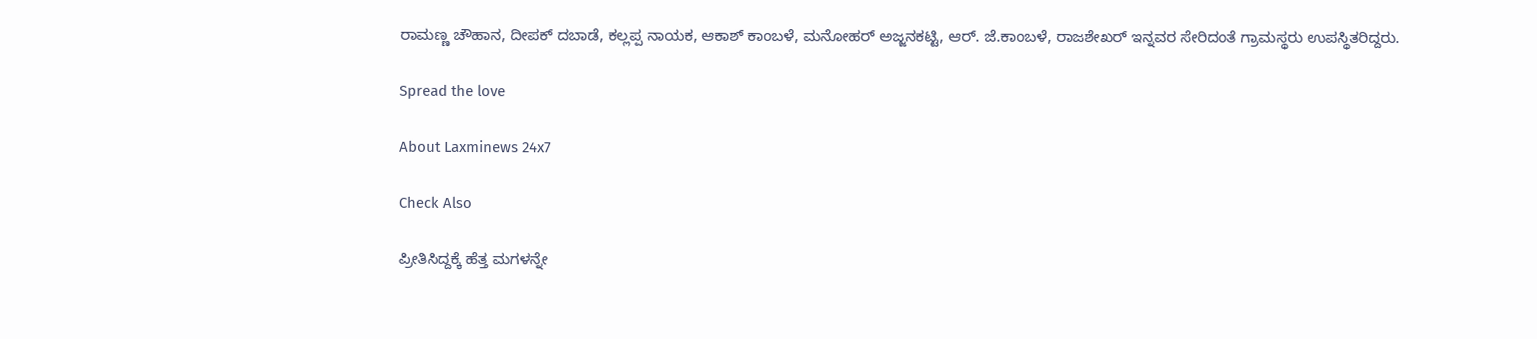ರಾಮಣ್ಣ ಚೌಹಾನ, ದೀಪಕ್ ದಬಾಡೆ, ಕಲ್ಲಪ್ಪ ನಾಯಕ, ಆಕಾಶ್ ಕಾಂಬಳೆ, ಮನೋಹರ್ ಅಜ್ಜನಕಟ್ಟಿ, ಆರ್. ಜೆ.ಕಾಂಬಳೆ, ರಾಜಶೇಖರ್ ಇನ್ನವರ ಸೇರಿದಂತೆ ಗ್ರಾಮಸ್ಥರು ಉಪಸ್ಥಿತರಿದ್ದರು.

Spread the love

About Laxminews 24x7

Check Also

ಪ್ರೀತಿಸಿದ್ದಕ್ಕೆ ಹೆತ್ತ ಮಗಳನ್ನೇ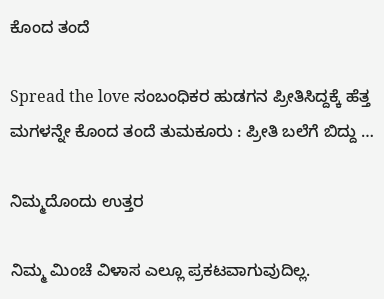ಕೊಂದ ತಂದೆ

Spread the love ಸಂಬಂಧಿಕರ‌ ಹುಡಗನ ಪ್ರೀತಿಸಿದ್ದಕ್ಕೆ ಹೆತ್ತ ಮಗಳನ್ನೇ ಕೊಂದ ತಂದೆ ತುಮಕೂರು : ಪ್ರೀತಿ ಬಲೆಗೆ ಬಿದ್ದು …

ನಿಮ್ಮದೊಂದು ಉತ್ತರ

ನಿಮ್ಮ ಮಿಂಚೆ ವಿಳಾಸ ಎಲ್ಲೂ ಪ್ರಕಟವಾಗುವುದಿಲ್ಲ.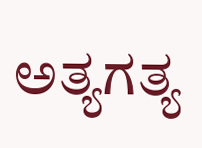ಅತ್ಯಗತ್ಯ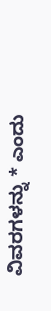ವಿವರಗಳನ್ನು * ಎಂದು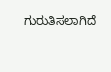ಗುರುತಿಸಲಾಗಿದೆ